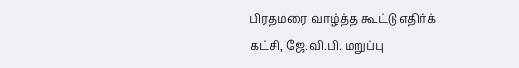பிரதமரை வாழ்த்த கூட்டு எதிர்க் கட்சி, ஜே.வி.பி. மறுப்பு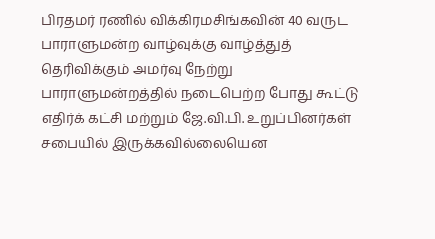பிரதமர் ரணில் விக்கிரமசிங்கவின் 40 வருட பாராளுமன்ற வாழ்வுக்கு வாழ்த்துத் தெரிவிக்கும் அமர்வு நேற்று பாராளுமன்றத்தில் நடைபெற்ற போது கூட்டு எதிர்க் கட்சி மற்றும் ஜே.வி.பி. உறுப்பினர்கள் சபையில் இருக்கவில்லையென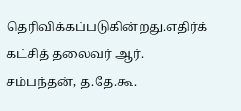தெரிவிக்கப்படுகின்றது.எதிர்க் கட்சித் தலைவர் ஆர். சம்பந்தன், த.தே.கூ.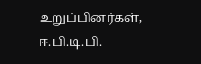உறுப்பினர்கள், ஈ.பி.டி.பி.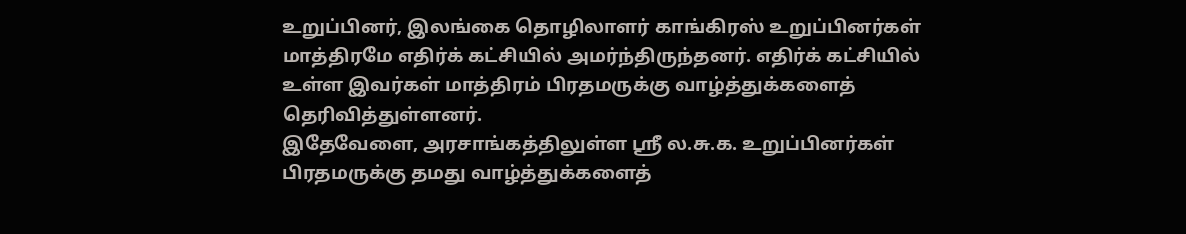உறுப்பினர், இலங்கை தொழிலாளர் காங்கிரஸ் உறுப்பினர்கள் மாத்திரமே எதிர்க் கட்சியில் அமர்ந்திருந்தனர். எதிர்க் கட்சியில் உள்ள இவர்கள் மாத்திரம் பிரதமருக்கு வாழ்த்துக்களைத் தெரிவித்துள்ளனர்.
இதேவேளை, அரசாங்கத்திலுள்ள ஸ்ரீ ல.சு.க. உறுப்பினர்கள் பிரதமருக்கு தமது வாழ்த்துக்களைத்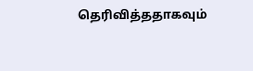தெரிவித்ததாகவும்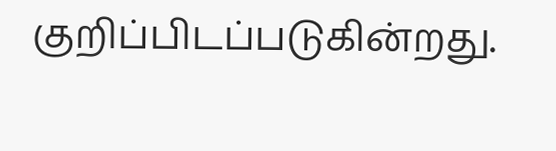குறிப்பிடப்படுகின்றது.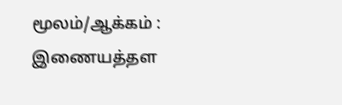மூலம்/ஆக்கம் : இணையத்தள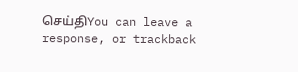செய்திYou can leave a response, or trackback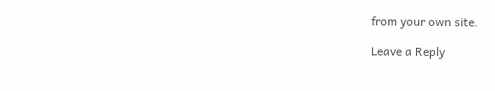from your own site.

Leave a Reply